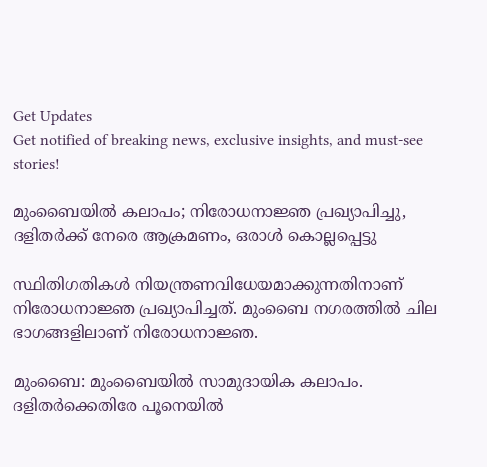Get Updates
Get notified of breaking news, exclusive insights, and must-see stories!

മുംബൈയില്‍ കലാപം; നിരോധനാജ്ഞ പ്രഖ്യാപിച്ചു, ദളിതര്‍ക്ക് നേരെ ആക്രമണം, ഒരാള്‍ കൊല്ലപ്പെട്ടു

സ്ഥിതിഗതികള്‍ നിയന്ത്രണവിധേയമാക്കുന്നതിനാണ് നിരോധനാജ്ഞ പ്രഖ്യാപിച്ചത്. മുംബൈ നഗരത്തില്‍ ചില ഭാഗങ്ങളിലാണ് നിരോധനാജ്ഞ.

മുംബൈ: മുംബൈയില്‍ സാമുദായിക കലാപം. ദളിതര്‍ക്കെതിരേ പൂനെയില്‍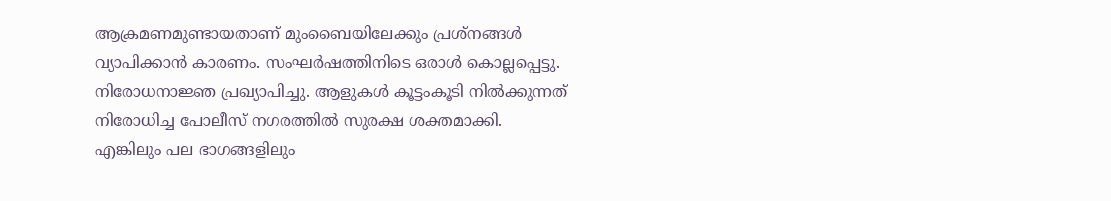ആക്രമണമുണ്ടായതാണ് മുംബൈയിലേക്കും പ്രശ്‌നങ്ങള്‍ വ്യാപിക്കാന്‍ കാരണം. സംഘര്‍ഷത്തിനിടെ ഒരാള്‍ കൊല്ലപ്പെട്ടു. നിരോധനാജ്ഞ പ്രഖ്യാപിച്ചു. ആളുകള്‍ കൂട്ടംകൂടി നില്‍ക്കുന്നത് നിരോധിച്ച പോലീസ് നഗരത്തില്‍ സുരക്ഷ ശക്തമാക്കി. എങ്കിലും പല ഭാഗങ്ങളിലും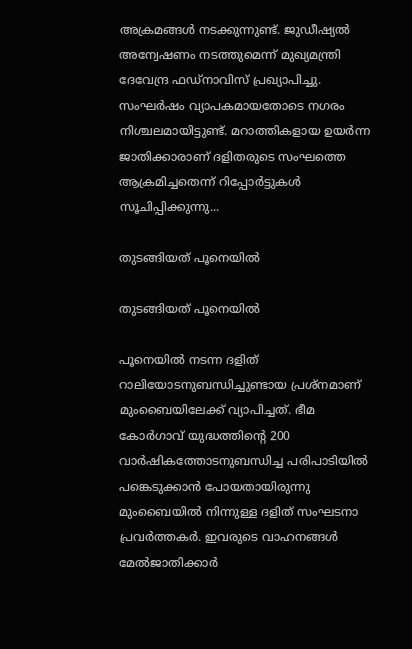അക്രമങ്ങള്‍ നടക്കുന്നുണ്ട്. ജുഡീഷ്യല്‍ അന്വേഷണം നടത്തുമെന്ന് മുഖ്യമന്ത്രി ദേവേന്ദ്ര ഫഡ്‌നാവിസ് പ്രഖ്യാപിച്ചു. സംഘര്‍ഷം വ്യാപകമായതോടെ നഗരം നിശ്ചലമായിട്ടുണ്ട്. മറാത്തികളായ ഉയര്‍ന്ന ജാതിക്കാരാണ് ദളിതരുടെ സംഘത്തെ ആക്രമിച്ചതെന്ന് റിപ്പോര്‍ട്ടുകള്‍ സൂചിപ്പിക്കുന്നു...

തുടങ്ങിയത് പൂനെയില്‍

തുടങ്ങിയത് പൂനെയില്‍

പൂനെയില്‍ നടന്ന ദളിത് റാലിയോടനുബന്ധിച്ചുണ്ടായ പ്രശ്‌നമാണ് മുംബൈയിലേക്ക് വ്യാപിച്ചത്. ഭീമ കോര്‍ഗാവ് യുദ്ധത്തിന്റെ 200 വാര്‍ഷികത്തോടനുബന്ധിച്ച പരിപാടിയില്‍ പങ്കെടുക്കാന്‍ പോയതായിരുന്നു മുംബൈയില്‍ നിന്നുള്ള ദളിത് സംഘടനാ പ്രവര്‍ത്തകര്‍. ഇവരുടെ വാഹനങ്ങള്‍ മേല്‍ജാതിക്കാര്‍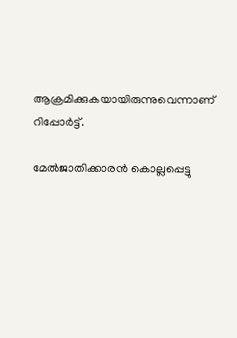ആക്രമിക്കുകയായിരുന്നുവെന്നാണ് റിപ്പോര്‍ട്ട്.

മേല്‍ജാതിക്കാരന്‍ കൊല്ലപ്പെട്ടു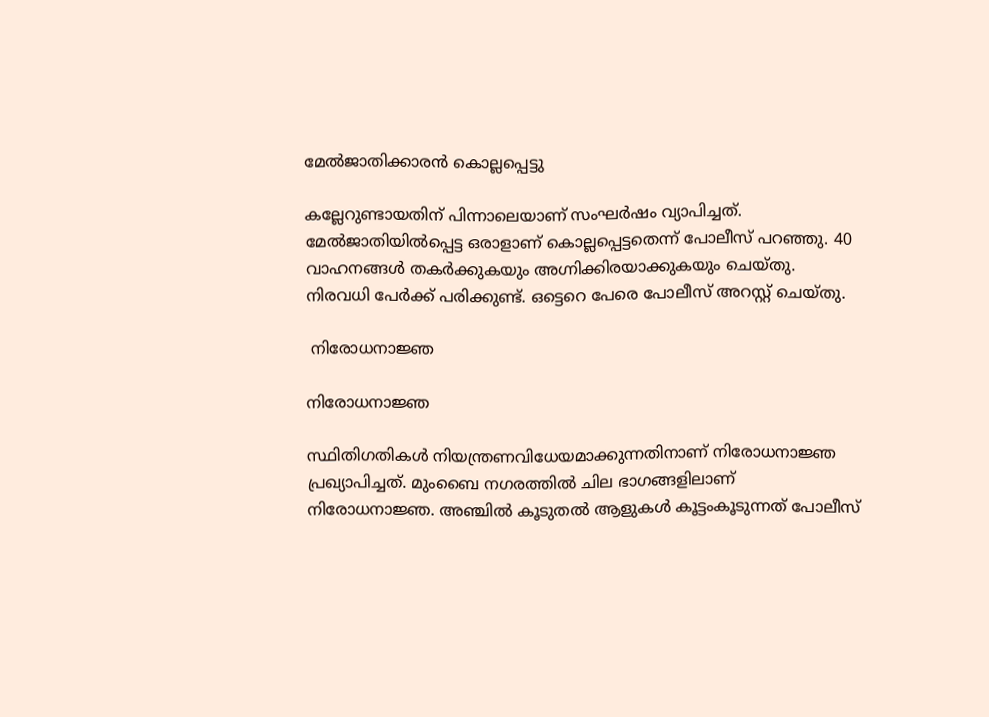മേല്‍ജാതിക്കാരന്‍ കൊല്ലപ്പെട്ടു

കല്ലേറുണ്ടായതിന് പിന്നാലെയാണ് സംഘര്‍ഷം വ്യാപിച്ചത്. മേല്‍ജാതിയില്‍പ്പെട്ട ഒരാളാണ് കൊല്ലപ്പെട്ടതെന്ന് പോലീസ് പറഞ്ഞു. 40 വാഹനങ്ങള്‍ തകര്‍ക്കുകയും അഗ്നിക്കിരയാക്കുകയും ചെയ്തു. നിരവധി പേര്‍ക്ക് പരിക്കുണ്ട്. ഒട്ടെറെ പേരെ പോലീസ് അറസ്റ്റ് ചെയ്തു.

 നിരോധനാജ്ഞ

നിരോധനാജ്ഞ

സ്ഥിതിഗതികള്‍ നിയന്ത്രണവിധേയമാക്കുന്നതിനാണ് നിരോധനാജ്ഞ പ്രഖ്യാപിച്ചത്. മുംബൈ നഗരത്തില്‍ ചില ഭാഗങ്ങളിലാണ് നിരോധനാജ്ഞ. അഞ്ചില്‍ കൂടുതല്‍ ആളുകള്‍ കൂട്ടംകൂടുന്നത് പോലീസ്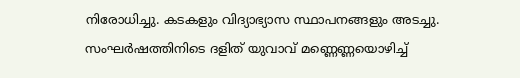നിരോധിച്ചു. കടകളും വിദ്യാഭ്യാസ സ്ഥാപനങ്ങളും അടച്ചു. സംഘര്‍ഷത്തിനിടെ ദളിത് യുവാവ് മണ്ണെണ്ണയൊഴിച്ച്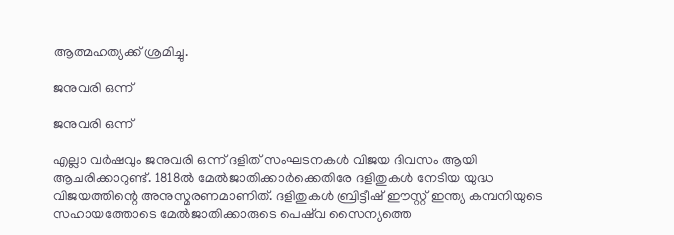ആത്മഹത്യക്ക് ശ്രമിച്ചു.

ജനുവരി ഒന്ന്

ജനുവരി ഒന്ന്

എല്ലാ വര്‍ഷവും ജനുവരി ഒന്ന് ദളിത് സംഘടനകള്‍ വിജയ ദിവസം ആയി ആചരിക്കാറുണ്ട്. 1818ല്‍ മേല്‍ജാതിക്കാര്‍ക്കെതിരേ ദളിതുകള്‍ നേടിയ യുദ്ധ വിജയത്തിന്റെ അനുസ്മരണമാണിത്. ദളിതുകള്‍ ബ്രിട്ടീഷ് ഈസ്റ്റ് ഇന്ത്യ കമ്പനിയുടെ സഹായത്തോടെ മേല്‍ജാതിക്കാരുടെ പെഷ്‌വ സൈന്യത്തെ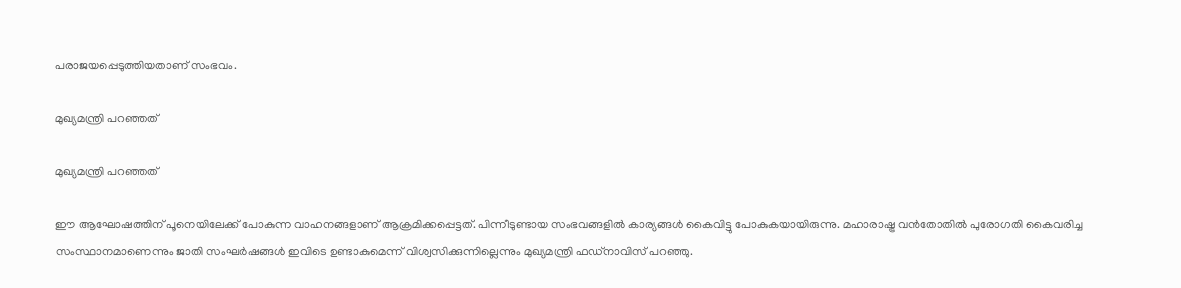പരാജയപ്പെടുത്തിയതാണ് സംഭവം.

മുഖ്യമന്ത്രി പറഞ്ഞത്

മുഖ്യമന്ത്രി പറഞ്ഞത്

ഈ ആഘോഷത്തിന് പൂനെയിലേക്ക് പോകുന്ന വാഹനങ്ങളാണ് ആക്രമിക്കപ്പെട്ടത്. പിന്നീടുണ്ടായ സംഭവങ്ങളില്‍ കാര്യങ്ങള്‍ കൈവിട്ടു പോകുകയായിരുന്നു. മഹാരാഷ്ട്ര വന്‍തോതില്‍ പുരോഗതി കൈവരിച്ച സംസ്ഥാനമാണെന്നും ജാതി സംഘര്‍ഷങ്ങള്‍ ഇവിടെ ഉണ്ടാകുമെന്ന് വിശ്വസിക്കുന്നില്ലെന്നും മുഖ്യമന്ത്രി ഫഡ്‌നാവിസ് പറഞ്ഞു.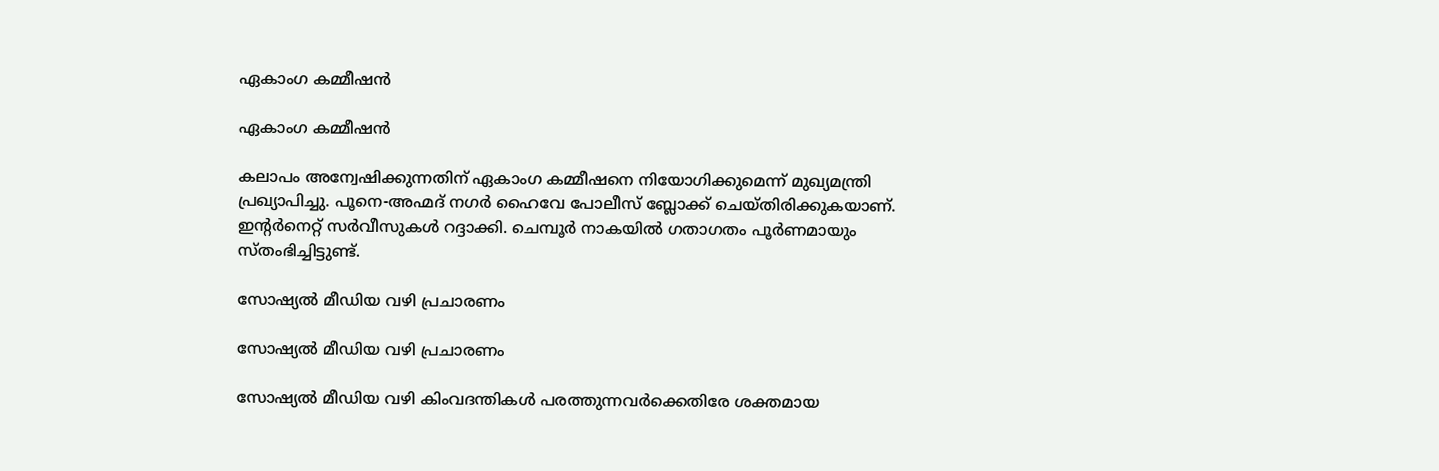ഏകാംഗ കമ്മീഷന്‍

ഏകാംഗ കമ്മീഷന്‍

കലാപം അന്വേഷിക്കുന്നതിന് ഏകാംഗ കമ്മീഷനെ നിയോഗിക്കുമെന്ന് മുഖ്യമന്ത്രി പ്രഖ്യാപിച്ചു. പൂനെ-അഹ്മദ് നഗര്‍ ഹൈവേ പോലീസ് ബ്ലോക്ക് ചെയ്തിരിക്കുകയാണ്. ഇന്റര്‍നെറ്റ് സര്‍വീസുകള്‍ റദ്ദാക്കി. ചെമ്പൂര്‍ നാകയില്‍ ഗതാഗതം പൂര്‍ണമായും സ്തംഭിച്ചിട്ടുണ്ട്.

സോഷ്യല്‍ മീഡിയ വഴി പ്രചാരണം

സോഷ്യല്‍ മീഡിയ വഴി പ്രചാരണം

സോഷ്യല്‍ മീഡിയ വഴി കിംവദന്തികള്‍ പരത്തുന്നവര്‍ക്കെതിരേ ശക്തമായ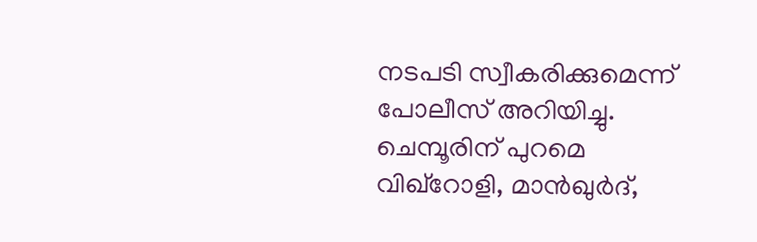നടപടി സ്വീകരിക്കുമെന്ന് പോലീസ് അറിയിച്ചു. ചെമ്പൂരിന് പുറമെ വിഖ്‌റോളി, മാന്‍ഖുര്‍ദ്,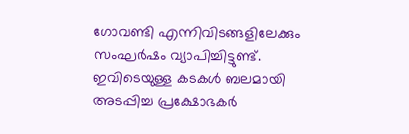ഗോവണ്ടി എന്നിവിടങ്ങളിലേക്കും സംഘര്‍ഷം വ്യാപിച്ചിട്ടുണ്ട്. ഇവിടെയുള്ള കടകള്‍ ബലമായി അടപ്പിച്ച പ്രക്ഷോഭകര്‍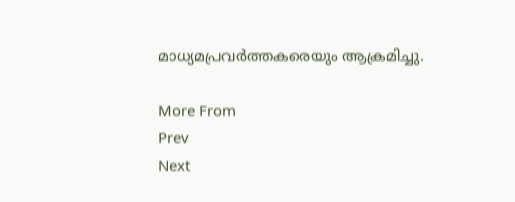മാധ്യമപ്രവര്‍ത്തകരെയും ആക്രമിച്ചു.

More From
Prev
Next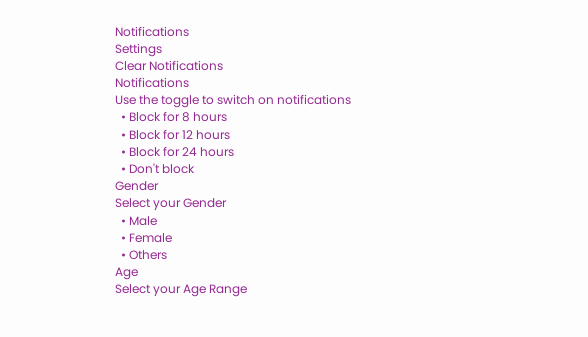Notifications
Settings
Clear Notifications
Notifications
Use the toggle to switch on notifications
  • Block for 8 hours
  • Block for 12 hours
  • Block for 24 hours
  • Don't block
Gender
Select your Gender
  • Male
  • Female
  • Others
Age
Select your Age Range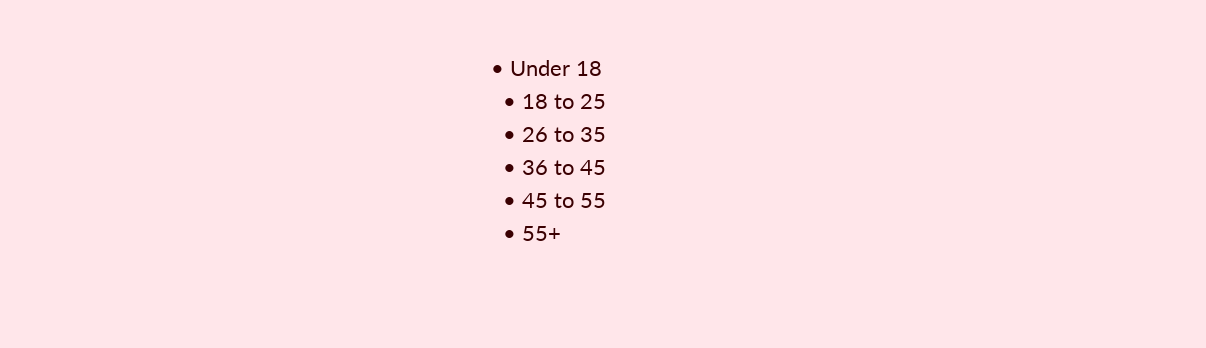• Under 18
  • 18 to 25
  • 26 to 35
  • 36 to 45
  • 45 to 55
  • 55+